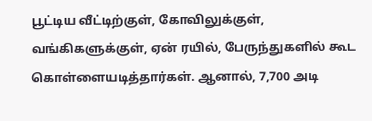பூட்டிய வீட்டிற்குள், கோவிலுக்குள், வங்கிகளுக்குள், ஏன் ரயில், பேருந்துகளில் கூட கொள்ளையடித்தார்கள். ஆனால், 7,700 அடி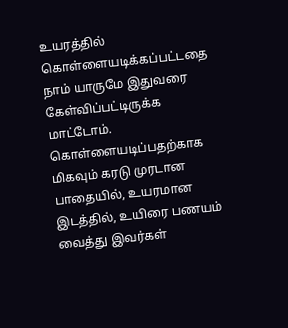உயரத்தில் கொள்ளையடிக்கப்பட்டதை நாம் யாருமே இதுவரை கேள்விப்பட்டிருக்க மாட்டோம். கொள்ளையடிப்பதற்காக மிகவும் கரடு முரடான பாதையில், உயரமான இடத்தில், உயிரை பணயம் வைத்து இவர்கள்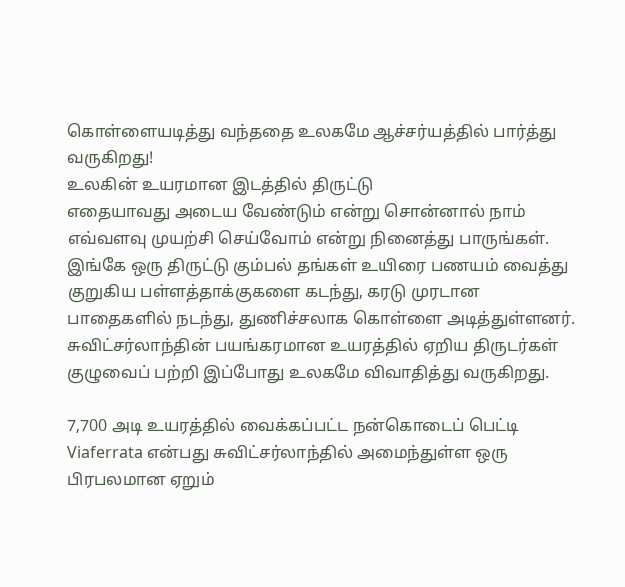கொள்ளையடித்து வந்ததை உலகமே ஆச்சர்யத்தில் பார்த்து வருகிறது!
உலகின் உயரமான இடத்தில் திருட்டு
எதையாவது அடைய வேண்டும் என்று சொன்னால் நாம் எவ்வளவு முயற்சி செய்வோம் என்று நினைத்து பாருங்கள். இங்கே ஒரு திருட்டு கும்பல் தங்கள் உயிரை பணயம் வைத்து குறுகிய பள்ளத்தாக்குகளை கடந்து, கரடு முரடான பாதைகளில் நடந்து, துணிச்சலாக கொள்ளை அடித்துள்ளனர். சுவிட்சர்லாந்தின் பயங்கரமான உயரத்தில் ஏறிய திருடர்கள் குழுவைப் பற்றி இப்போது உலகமே விவாதித்து வருகிறது.

7,700 அடி உயரத்தில் வைக்கப்பட்ட நன்கொடைப் பெட்டி
Viaferrata என்பது சுவிட்சர்லாந்தில் அமைந்துள்ள ஒரு பிரபலமான ஏறும்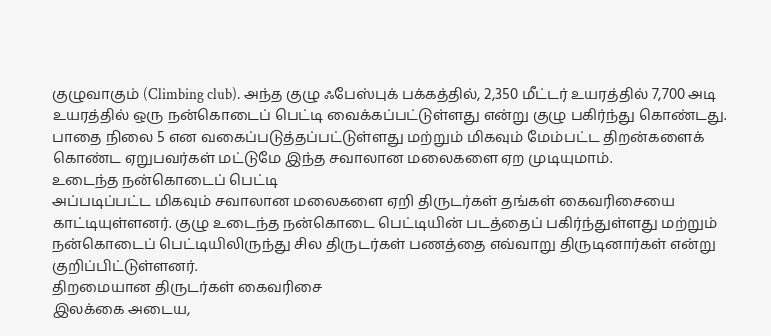குழுவாகும் (Climbing club). அந்த குழு ஃபேஸ்புக் பக்கத்தில், 2,350 மீட்டர் உயரத்தில் 7,700 அடி உயரத்தில் ஒரு நன்கொடைப் பெட்டி வைக்கப்பட்டுள்ளது என்று குழு பகிர்ந்து கொண்டது. பாதை நிலை 5 என வகைப்படுத்தப்பட்டுள்ளது மற்றும் மிகவும் மேம்பட்ட திறன்களைக் கொண்ட ஏறுபவர்கள் மட்டுமே இந்த சவாலான மலைகளை ஏற முடியுமாம்.
உடைந்த நன்கொடைப் பெட்டி
அப்படிப்பட்ட மிகவும் சவாலான மலைகளை ஏறி திருடர்கள் தங்கள் கைவரிசையை காட்டியுள்ளனர். குழு உடைந்த நன்கொடை பெட்டியின் படத்தைப் பகிர்ந்துள்ளது மற்றும் நன்கொடைப் பெட்டியிலிருந்து சில திருடர்கள் பணத்தை எவ்வாறு திருடினார்கள் என்று குறிப்பிட்டுள்ளனர்.
திறமையான திருடர்கள் கைவரிசை
இலக்கை அடைய,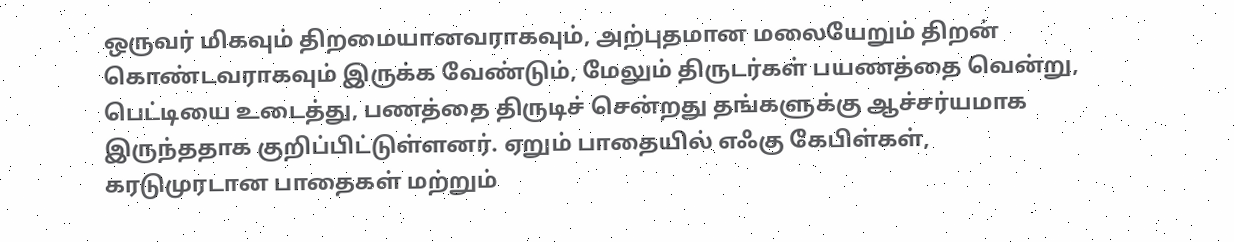ஒருவர் மிகவும் திறமையானவராகவும், அற்புதமான மலையேறும் திறன் கொண்டவராகவும் இருக்க வேண்டும், மேலும் திருடர்கள் பயணத்தை வென்று, பெட்டியை உடைத்து, பணத்தை திருடிச் சென்றது தங்களுக்கு ஆச்சர்யமாக இருந்ததாக குறிப்பிட்டுள்ளனர். ஏறும் பாதையில் எஃகு கேபிள்கள், கரடுமுரடான பாதைகள் மற்றும்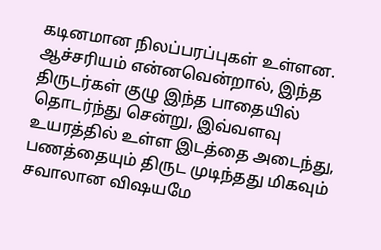கடினமான நிலப்பரப்புகள் உள்ளன. ஆச்சரியம் என்னவென்றால், இந்த திருடர்கள் குழு இந்த பாதையில் தொடர்ந்து சென்று, இவ்வளவு உயரத்தில் உள்ள இடத்தை அடைந்து, பணத்தையும் திருட முடிந்தது மிகவும் சவாலான விஷயமே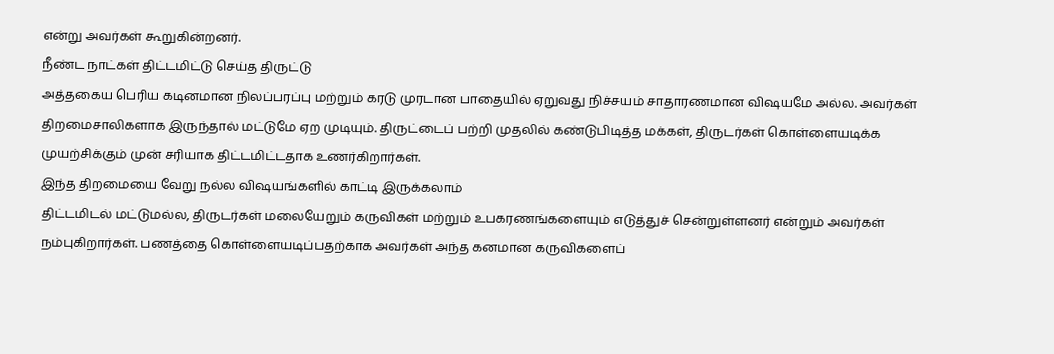என்று அவர்கள் கூறுகின்றனர்.
நீண்ட நாட்கள் திட்டமிட்டு செய்த திருட்டு
அத்தகைய பெரிய கடினமான நிலப்பரப்பு மற்றும் கரடு முரடான பாதையில் ஏறுவது நிச்சயம் சாதாரணமான விஷயமே அல்ல. அவர்கள் திறமைசாலிகளாக இருந்தால் மட்டுமே ஏற முடியும். திருட்டைப் பற்றி முதலில் கண்டுபிடித்த மக்கள், திருடர்கள் கொள்ளையடிக்க முயற்சிக்கும் முன் சரியாக திட்டமிட்டதாக உணர்கிறார்கள்.
இந்த திறமையை வேறு நல்ல விஷயங்களில் காட்டி இருக்கலாம்
திட்டமிடல் மட்டுமல்ல, திருடர்கள் மலையேறும் கருவிகள் மற்றும் உபகரணங்களையும் எடுத்துச் சென்றுள்ளனர் என்றும் அவர்கள் நம்புகிறார்கள். பணத்தை கொள்ளையடிப்பதற்காக அவர்கள் அந்த கனமான கருவிகளைப்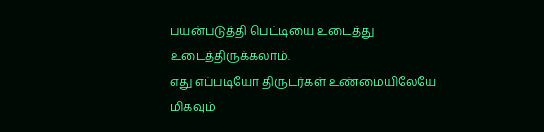பயன்படுத்தி பெட்டியை உடைத்து உடைத்திருக்கலாம்.
எது எப்படியோ திருடர்கள் உண்மையிலேயே மிகவும்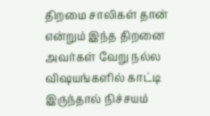திறமை சாலிகள் தான் என்றும் இந்த திறனை அவர்கள் வேறு நல்ல விஷயங்களில் காட்டி இருந்தால் நிச்சயம்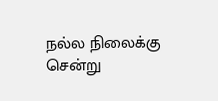நல்ல நிலைக்கு சென்று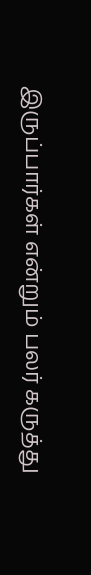இருப்பார்கள் என்றும் பலர் கருத்து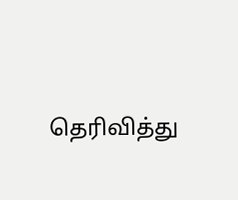தெரிவித்து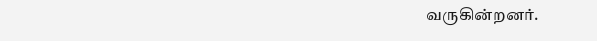வருகின்றனர்.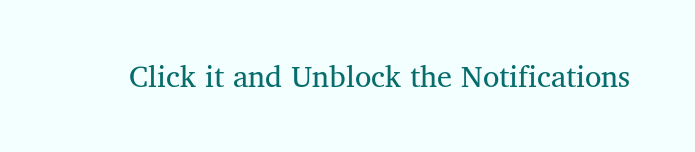Click it and Unblock the Notifications